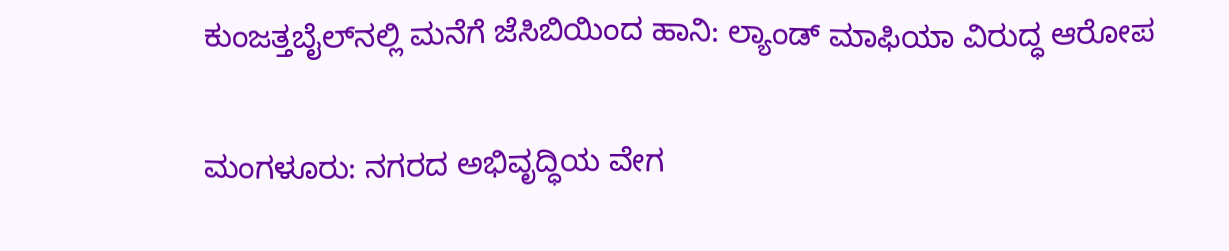ಕುಂಜತ್ತಬೈಲ್‌ನಲ್ಲಿ ಮನೆಗೆ ಜೆಸಿಬಿಯಿಂದ ಹಾನಿ: ಲ್ಯಾಂಡ್ ಮಾಫಿಯಾ ವಿರುದ್ಧ ಆರೋಪ

ಮಂಗಳೂರು: ನಗರದ ಅಭಿವೃದ್ಧಿಯ ವೇಗ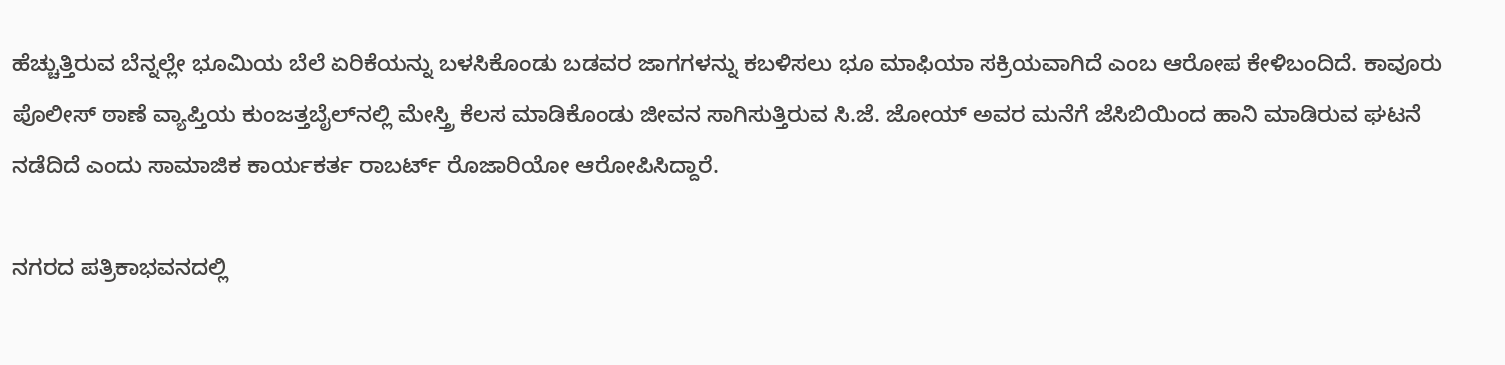ಹೆಚ್ಚುತ್ತಿರುವ ಬೆನ್ನಲ್ಲೇ ಭೂಮಿಯ ಬೆಲೆ ಏರಿಕೆಯನ್ನು ಬಳಸಿಕೊಂಡು ಬಡವರ ಜಾಗಗಳನ್ನು ಕಬಳಿಸಲು ಭೂ ಮಾಫಿಯಾ ಸಕ್ರಿಯವಾಗಿದೆ ಎಂಬ ಆರೋಪ ಕೇಳಿಬಂದಿದೆ. ಕಾವೂರು ಪೊಲೀಸ್ ಠಾಣೆ ವ್ಯಾಪ್ತಿಯ ಕುಂಜತ್ತಬೈಲ್‌ನಲ್ಲಿ ಮೇಸ್ತ್ರಿ ಕೆಲಸ ಮಾಡಿಕೊಂಡು ಜೀವನ ಸಾಗಿಸುತ್ತಿರುವ ಸಿ.ಜೆ. ಜೋಯ್ ಅವರ ಮನೆಗೆ ಜೆಸಿಬಿಯಿಂದ ಹಾನಿ ಮಾಡಿರುವ ಘಟನೆ ನಡೆದಿದೆ ಎಂದು ಸಾಮಾಜಿಕ ಕಾರ್ಯಕರ್ತ ರಾಬರ್ಟ್ ರೊಜಾರಿಯೋ ಆರೋಪಿಸಿದ್ದಾರೆ.

ನಗರದ ಪತ್ರಿಕಾಭವನದಲ್ಲಿ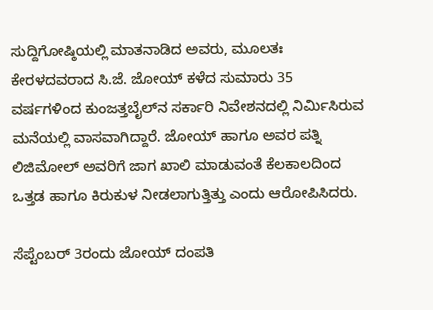ಸುದ್ದಿಗೋಷ್ಠಿಯಲ್ಲಿ ಮಾತನಾಡಿದ ಅವರು, ಮೂಲತಃ ಕೇರಳದವರಾದ ಸಿ.ಜೆ. ಜೋಯ್ ಕಳೆದ ಸುಮಾರು 35 ವರ್ಷಗಳಿಂದ ಕುಂಜತ್ತಬೈಲ್‌ನ ಸರ್ಕಾರಿ ನಿವೇಶನದಲ್ಲಿ ನಿರ್ಮಿಸಿರುವ ಮನೆಯಲ್ಲಿ ವಾಸವಾಗಿದ್ದಾರೆ. ಜೋಯ್ ಹಾಗೂ ಅವರ ಪತ್ನಿ ಲಿಜಿಮೋಲ್ ಅವರಿಗೆ ಜಾಗ ಖಾಲಿ ಮಾಡುವಂತೆ ಕೆಲಕಾಲದಿಂದ ಒತ್ತಡ ಹಾಗೂ ಕಿರುಕುಳ ನೀಡಲಾಗುತ್ತಿತ್ತು ಎಂದು ಆರೋಪಿಸಿದರು.

ಸೆಪ್ಟೆಂಬರ್ 3ರಂದು ಜೋಯ್ ದಂಪತಿ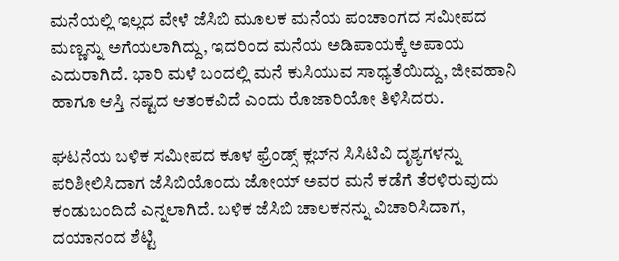ಮನೆಯಲ್ಲಿ ಇಲ್ಲದ ವೇಳೆ ಜೆಸಿಬಿ ಮೂಲಕ ಮನೆಯ ಪಂಚಾಂಗದ ಸಮೀಪದ ಮಣ್ಣನ್ನು ಅಗೆಯಲಾಗಿದ್ದು, ಇದರಿಂದ ಮನೆಯ ಅಡಿಪಾಯಕ್ಕೆ ಅಪಾಯ ಎದುರಾಗಿದೆ. ಭಾರಿ ಮಳೆ ಬಂದಲ್ಲಿ ಮನೆ ಕುಸಿಯುವ ಸಾಧ್ಯತೆಯಿದ್ದು, ಜೀವಹಾನಿ ಹಾಗೂ ಆಸ್ತಿ ನಷ್ಟದ ಆತಂಕವಿದೆ ಎಂದು ರೊಜಾರಿಯೋ ತಿಳಿಸಿದರು.

ಘಟನೆಯ ಬಳಿಕ ಸಮೀಪದ ಕೂಳ ಫ್ರೆಂಡ್ಸ್ ಕ್ಲಬ್‌ನ ಸಿಸಿಟಿವಿ ದೃಶ್ಯಗಳನ್ನು ಪರಿಶೀಲಿಸಿದಾಗ ಜೆಸಿಬಿಯೊಂದು ಜೋಯ್ ಅವರ ಮನೆ ಕಡೆಗೆ ತೆರಳಿರುವುದು ಕಂಡುಬಂದಿದೆ ಎನ್ನಲಾಗಿದೆ. ಬಳಿಕ ಜೆಸಿಬಿ ಚಾಲಕನನ್ನು ವಿಚಾರಿಸಿದಾಗ, ದಯಾನಂದ ಶೆಟ್ಟಿ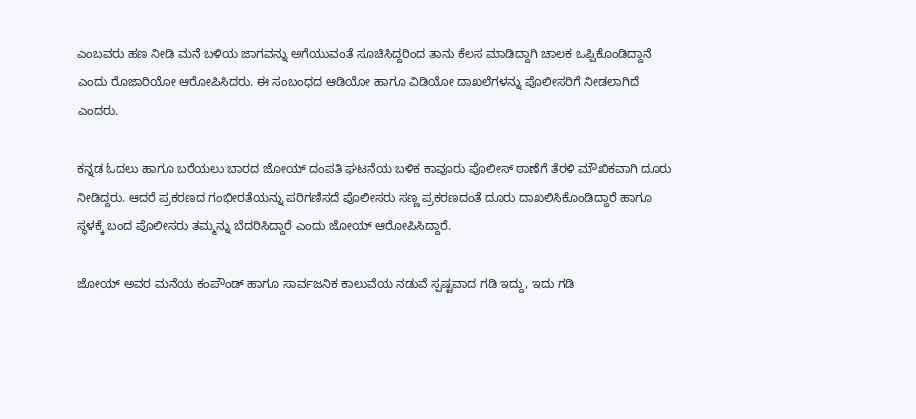ಎಂಬವರು ಹಣ ನೀಡಿ ಮನೆ ಬಳಿಯ ಜಾಗವನ್ನು ಅಗೆಯುವಂತೆ ಸೂಚಿಸಿದ್ದರಿಂದ ತಾನು ಕೆಲಸ ಮಾಡಿದ್ದಾಗಿ ಚಾಲಕ ಒಪ್ಪಿಕೊಂಡಿದ್ದಾನೆ ಎಂದು ರೊಜಾರಿಯೋ ಆರೋಪಿಸಿದರು. ಈ ಸಂಬಂಧದ ಆಡಿಯೋ ಹಾಗೂ ವಿಡಿಯೋ ದಾಖಲೆಗಳನ್ನು ಪೊಲೀಸರಿಗೆ ನೀಡಲಾಗಿದೆ ಎಂದರು.

ಕನ್ನಡ ಓದಲು ಹಾಗೂ ಬರೆಯಲು ಬಾರದ ಜೋಯ್ ದಂಪತಿ ಘಟನೆಯ ಬಳಿಕ ಕಾವೂರು ಪೊಲೀಸ್ ಠಾಣೆಗೆ ತೆರಳಿ ಮೌಖಿಕವಾಗಿ ದೂರು ನೀಡಿದ್ದರು. ಆದರೆ ಪ್ರಕರಣದ ಗಂಭೀರತೆಯನ್ನು ಪರಿಗಣಿಸದೆ ಪೊಲೀಸರು ಸಣ್ಣ ಪ್ರಕರಣದಂತೆ ದೂರು ದಾಖಲಿಸಿಕೊಂಡಿದ್ದಾರೆ ಹಾಗೂ ಸ್ಥಳಕ್ಕೆ ಬಂದ ಪೊಲೀಸರು ತಮ್ಮನ್ನು ಬೆದರಿಸಿದ್ದಾರೆ ಎಂದು ಜೋಯ್ ಆರೋಪಿಸಿದ್ದಾರೆ.

ಜೋಯ್ ಅವರ ಮನೆಯ ಕಂಪೌಂಡ್ ಹಾಗೂ ಸಾರ್ವಜನಿಕ ಕಾಲುವೆಯ ನಡುವೆ ಸ್ಪಷ್ಟವಾದ ಗಡಿ ಇದ್ದು, ಇದು ಗಡಿ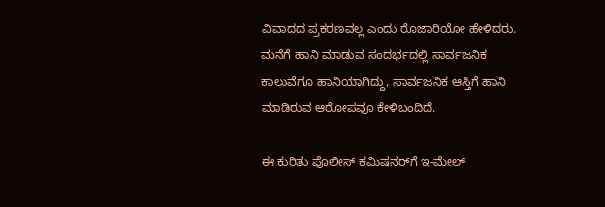ವಿವಾದದ ಪ್ರಕರಣವಲ್ಲ ಎಂದು ರೊಜಾರಿಯೋ ಹೇಳಿದರು. ಮನೆಗೆ ಹಾನಿ ಮಾಡುವ ಸಂದರ್ಭದಲ್ಲಿ ಸಾರ್ವಜನಿಕ ಕಾಲುವೆಗೂ ಹಾನಿಯಾಗಿದ್ದು, ಸಾರ್ವಜನಿಕ ಆಸ್ತಿಗೆ ಹಾನಿ ಮಾಡಿರುವ ಆರೋಪವೂ ಕೇಳಿಬಂದಿದೆ.

ಈ ಕುರಿತು ಪೊಲೀಸ್ ಕಮಿಷನರ್‌ಗೆ ಇ-ಮೇಲ್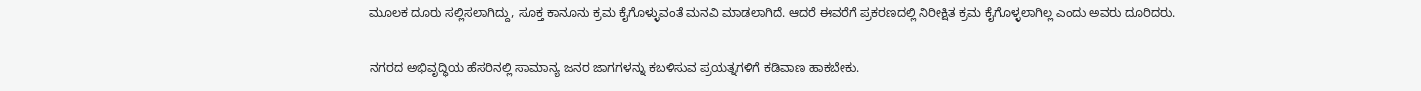ಮೂಲಕ ದೂರು ಸಲ್ಲಿಸಲಾಗಿದ್ದು, ಸೂಕ್ತ ಕಾನೂನು ಕ್ರಮ ಕೈಗೊಳ್ಳುವಂತೆ ಮನವಿ ಮಾಡಲಾಗಿದೆ. ಆದರೆ ಈವರೆಗೆ ಪ್ರಕರಣದಲ್ಲಿ ನಿರೀಕ್ಷಿತ ಕ್ರಮ ಕೈಗೊಳ್ಳಲಾಗಿಲ್ಲ ಎಂದು ಅವರು ದೂರಿದರು.

ನಗರದ ಅಭಿವೃದ್ಧಿಯ ಹೆಸರಿನಲ್ಲಿ ಸಾಮಾನ್ಯ ಜನರ ಜಾಗಗಳನ್ನು ಕಬಳಿಸುವ ಪ್ರಯತ್ನಗಳಿಗೆ ಕಡಿವಾಣ ಹಾಕಬೇಕು.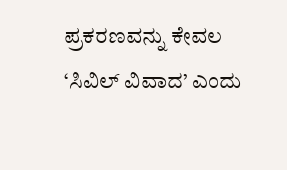ಪ್ರಕರಣವನ್ನು ಕೇವಲ ‘ಸಿವಿಲ್ ವಿವಾದ’ ಎಂದು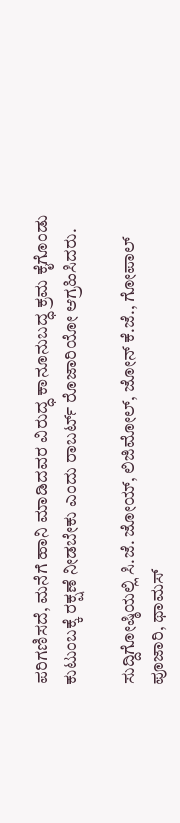ಪರಿಗಣಿಸದೆ, ಮನೆಗೆ ಹಾನಿ ಮಾಡಿದವರ ವಿರುದ್ಧ ಕಾನೂನುಬದ್ಧ ಕ್ರಮ ಕೈಗೊಂಡು ಕುಟುಂಬಕ್ಕೆ ರಕ್ಷಣೆ ನೀಡಬೇಕು ಎಂದು ರಾಬರ್ಟ್ ರೊಜಾರಿಯೋ ಆಗ್ರಹಿಸಿದರು.

ಸುದ್ದಿಗೋಷ್ಠಿಯಲ್ಲಿ ಸಿ.ಜೆ. ಜೋಯ್, ಲಿಜಿಮೋಲ್, ಜೋನ್ ಕೆ.ಜೆ., ಗೋಪಾಲ್ ಪೂಜಾರಿ, ಥಾಮಸ್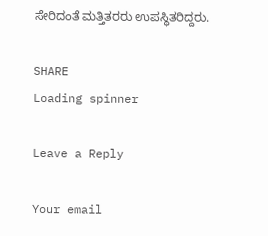ಸೇರಿದಂತೆ ಮತ್ತಿತರರು ಉಪಸ್ಥಿತರಿದ್ದರು.

SHARE
Loading spinner

Leave a Reply

Your email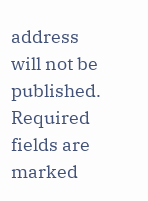address will not be published. Required fields are marked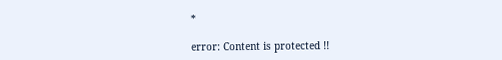*

error: Content is protected !!